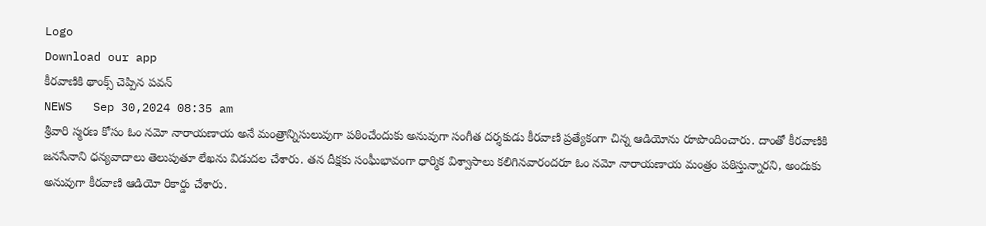Logo
Download our app
కీర‌వాణికి థాంక్స్ చెప్పిన ప‌వ‌న్
NEWS   Sep 30,2024 08:35 am
శ్రీవారి స్మరణ కోసం ఓం నమో నారాయణాయ అనే మంత్రాన్నిసులువుగా పఠించేందుకు అనువుగా సంగీత దర్శకుడు కీరవాణి ప్రత్యేకంగా చిన్న ఆడియోను రూపొందించారు. దాంతో కీరవాణికి జ‌న‌సేనాని ధ‌న్య‌వాదాలు తెలుపుతూ లేఖను విడుదల చేశారు. త‌న‌ దీక్షకు సంఘీభావంగా ధార్మిక విశ్వాసాలు కలిగినవారందరూ ఓం నమో నారాయణాయ మంత్రం పఠిస్తున్నారని, అందుకు అనువుగా కీరవాణి ఆడియో రికార్డు చేశారు.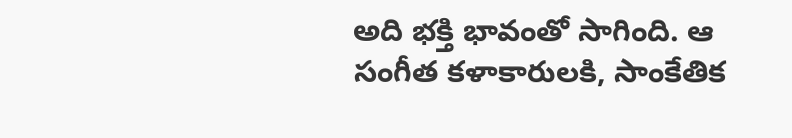అది భక్తి భావంతో సాగింది. ఆ సంగీత కళాకారులకి, సాంకేతిక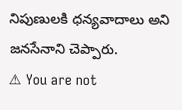నిపుణులకి ధన్యవాదాలు అని జ‌న‌సేనాని చెప్పారు.
⚠ You are not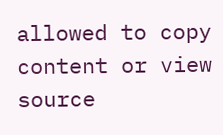allowed to copy content or view source